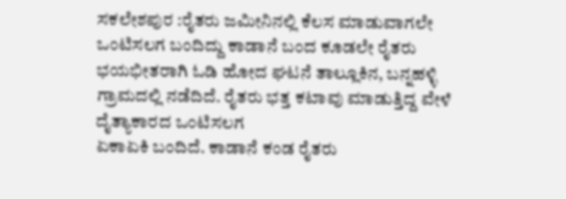ಸಕಲೇಶಪುರ :ರೈತರು ಜಮೀನಿನಲ್ಲಿ ಕೆಲಸ ಮಾಡುವಾಗಲೇ ಒಂಟಿಸಲಗ ಬಂದಿದ್ದು ಕಾಡಾನೆ ಬಂದ ಕೂಡಲೇ ರೈತರು ಭಯಭೀತರಾಗಿ ಓಡಿ ಹೋದ ಘಟನೆ ತಾಲ್ಲೂಕಿನ, ಬನ್ನಹಳ್ಳಿ ಗ್ರಾಮದಲ್ಲಿ ನಡೆದಿದೆ. ರೈತರು ಭತ್ತ ಕಟಾವು ಮಾಡುತ್ತಿದ್ದ ವೇಳೆ ದೈತ್ಯಾಕಾರದ ಒಂಟಿಸಲಗ
ಏಕಾಏಕಿ ಬಂದಿದೆ. ಕಾಡಾನೆ ಕಂಡ ರೈತರು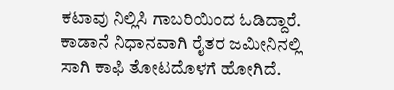ಕಟಾವು ನಿಲ್ಲಿಸಿ ಗಾಬರಿಯಿಂದ ಓಡಿದ್ದಾರೆ. ಕಾಡಾನೆ ನಿಧಾನವಾಗಿ ರೈತರ ಜಮೀನಿನಲ್ಲಿ ಸಾಗಿ ಕಾಫಿ ತೋಟದೊಳಗೆ ಹೋಗಿದೆ.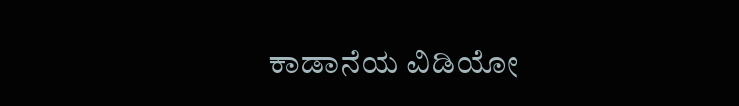ಕಾಡಾನೆಯ ವಿಡಿಯೋ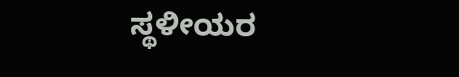ಸ್ಥಳೀಯರ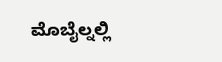ಮೊಬೈಲ್ನಲ್ಲಿ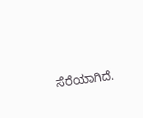ಸೆರೆಯಾಗಿದೆ.